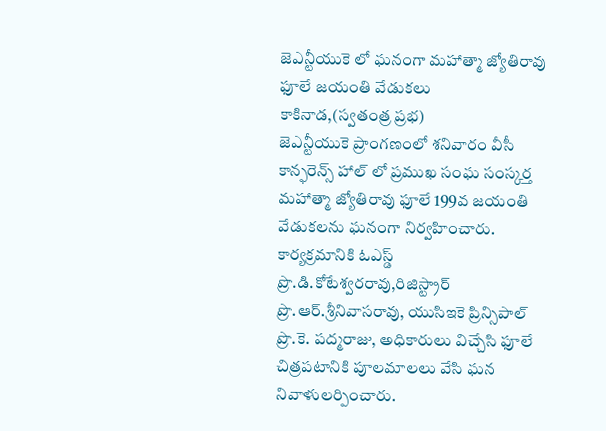జెఎన్టీయుకె లో ఘనంగా మహాత్మా జ్యోతిరావు ఫూలే జయంతి వేడుకలు
కాకినాడ,(స్వతంత్ర ప్రభ)
జెఎన్టీయుకె ప్రాంగణంలో శనివారం వీసీ కాన్ఫరెన్స్ హాల్ లో ప్రముఖ సంఘ సంస్కర్త మహాత్మా జ్యోతిరావు ఫూలే 199వ జయంతి వేడుకలను ఘనంగా నిర్వహించారు. కార్యక్రమానికి ఓఎస్డ్ ప్రొ.డి.కోటేశ్వరరావు,రిజిస్ట్రార్ ప్రొ.ఆర్.శ్రీనివాసరావు, యుసిఇకె ప్రిన్సిపాల్ ప్రొ.కె. పద్మరాజు, అధికారులు విచ్చేసి ఫూలే చిత్రపటానికి పూలమాలలు వేసి ఘన నివాళులర్పించారు.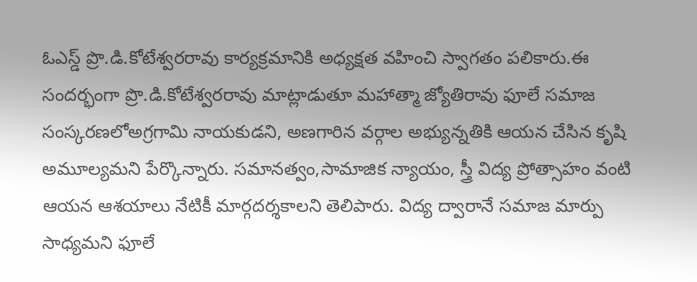ఓఎస్డ్ ప్రొ.డి.కోటేశ్వరరావు కార్యక్రమానికి అధ్యక్షత వహించి స్వాగతం పలికారు.ఈ సందర్భంగా ప్రొ.డి.కోటేశ్వరరావు మాట్లాడుతూ మహాత్మా జ్యోతిరావు ఫూలే సమాజ సంస్కరణలోఅగ్రగామి నాయకుడని, అణగారిన వర్గాల అభ్యున్నతికి ఆయన చేసిన కృషి అమూల్యమని పేర్కొన్నారు. సమానత్వం,సామాజిక న్యాయం, స్త్రీ విద్య ప్రోత్సాహం వంటి ఆయన ఆశయాలు నేటికీ మార్గదర్శకాలని తెలిపారు. విద్య ద్వారానే సమాజ మార్పు సాధ్యమని ఫూలే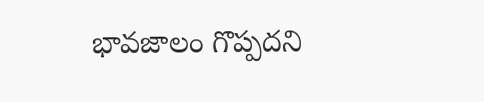భావజాలం గొప్పదని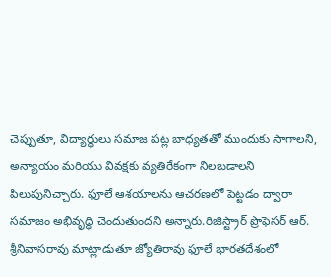చెప్పుతూ, విద్యార్థులు సమాజ పట్ల బాధ్యతతో ముందుకు సాగాలని, అన్యాయం మరియు వివక్షకు వ్యతిరేకంగా నిలబడాలని పిలుపునిచ్చారు. ఫూలే ఆశయాలను ఆచరణలో పెట్టడం ద్వారా సమాజం అభివృద్ధి చెందుతుందని అన్నారు.రిజిస్ట్రార్ ప్రొఫెసర్ ఆర్. శ్రీనివాసరావు మాట్లాడుతూ జ్యోతిరావు ఫూలే భారతదేశంలో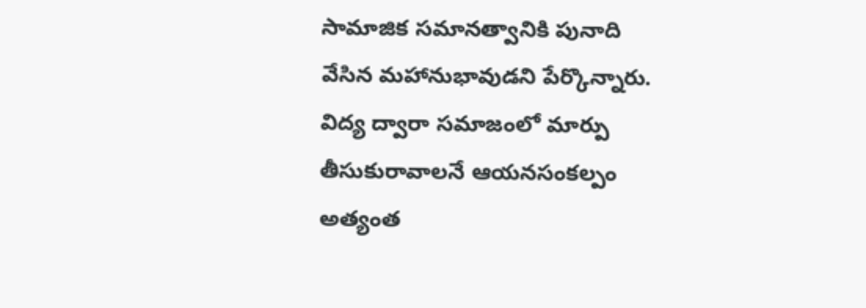సామాజిక సమానత్వానికి పునాది వేసిన మహానుభావుడని పేర్కొన్నారు. విద్య ద్వారా సమాజంలో మార్పు తీసుకురావాలనే ఆయనసంకల్పం అత్యంత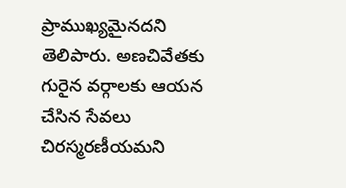ప్రాముఖ్యమైనదని తెలిపారు. అణచివేతకు గురైన వర్గాలకు ఆయన చేసిన సేవలు చిరస్మరణీయమని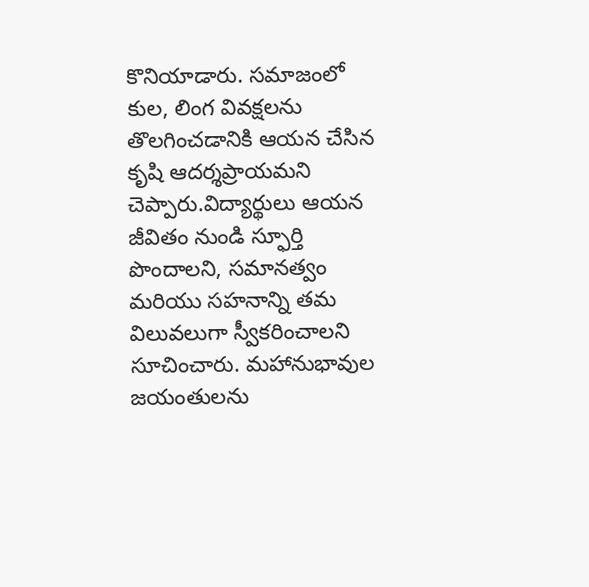కొనియాడారు. సమాజంలో కుల, లింగ వివక్షలను తొలగించడానికి ఆయన చేసిన కృషి ఆదర్శప్రాయమని చెప్పారు.విద్యార్థులు ఆయన జీవితం నుండి స్ఫూర్తి పొందాలని, సమానత్వం మరియు సహనాన్ని తమ విలువలుగా స్వీకరించాలని సూచించారు. మహానుభావుల జయంతులను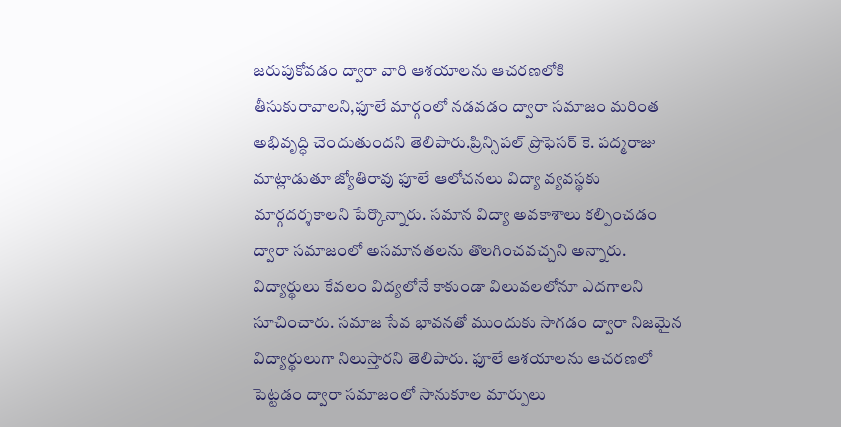జరుపుకోవడం ద్వారా వారి ఆశయాలను ఆచరణలోకి తీసుకురావాలని,ఫూలే మార్గంలో నడవడం ద్వారా సమాజం మరింత అభివృద్ధి చెందుతుందని తెలిపారు.ప్రిన్సిపల్ ప్రొఫెసర్ కె. పద్మరాజు మాట్లాడుతూ జ్యోతిరావు ఫూలే ఆలోచనలు విద్యా వ్యవస్థకు మార్గదర్శకాలని పేర్కొన్నారు. సమాన విద్యా అవకాశాలు కల్పించడం ద్వారా సమాజంలో అసమానతలను తొలగించవచ్చని అన్నారు. విద్యార్థులు కేవలం విద్యలోనే కాకుండా విలువలలోనూ ఎదగాలని సూచించారు. సమాజ సేవ భావనతో ముందుకు సాగడం ద్వారా నిజమైన విద్యార్థులుగా నిలుస్తారని తెలిపారు. ఫూలే ఆశయాలను ఆచరణలో పెట్టడం ద్వారా సమాజంలో సానుకూల మార్పులు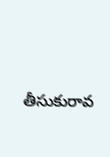తీసుకురావ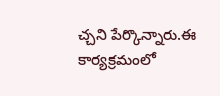చ్చని పేర్కొన్నారు.ఈ కార్యక్రమంలో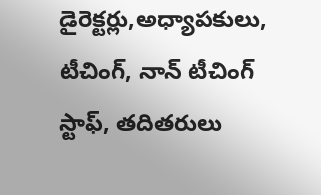డైరెక్టర్లు,అధ్యాపకులు, టీచింగ్, నాన్ టీచింగ్ స్టాఫ్, తదితరులు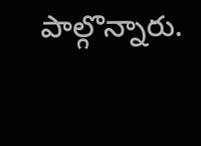పాల్గొన్నారు.